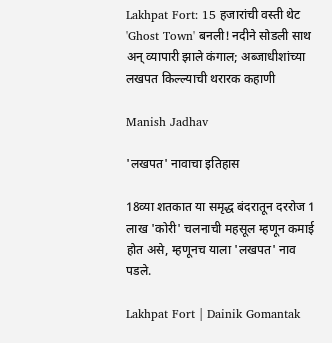Lakhpat Fort: 15 हजारांची वस्ती थेट 'Ghost Town' बनली! नदीने सोडली साथ अन् व्यापारी झाले कंगाल; अब्जाधीशांच्या लखपत किल्ल्याची थरारक कहाणी

Manish Jadhav

'लखपत' नावाचा इतिहास

18व्या शतकात या समृद्ध बंदरातून दररोज 1 लाख 'कोरी' चलनाची महसूल म्हणून कमाई होत असे, म्हणूनच याला 'लखपत' नाव पडले.

Lakhpat Fort | Dainik Gomantak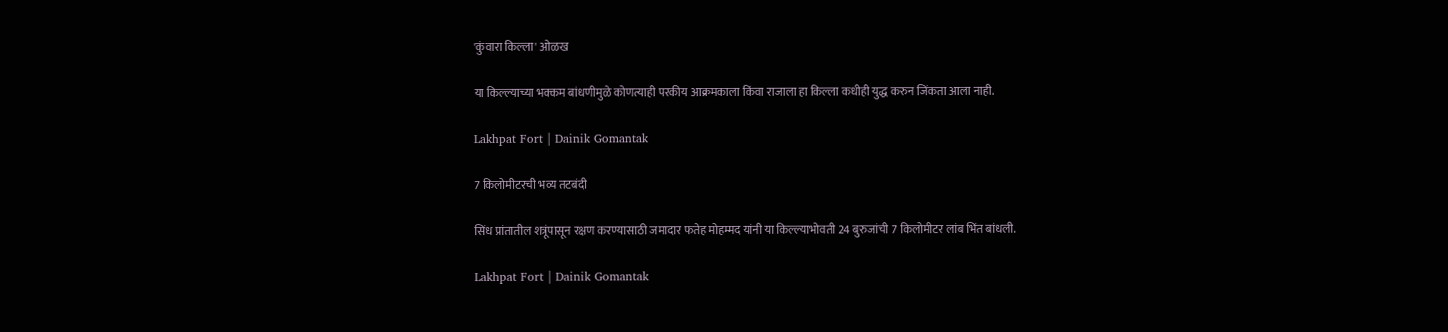'कुंवारा किल्ला' ओळख

या किल्ल्याच्या भक्कम बांधणीमुळे कोणत्याही परकीय आक्रमकाला किंवा राजाला हा किल्ला कधीही युद्ध करुन जिंकता आला नाही.

Lakhpat Fort | Dainik Gomantak

7 किलोमीटरची भव्य तटबंदी

सिंध प्रांतातील शत्रूंपासून रक्षण करण्यासाठी जमादार फतेह मोहम्मद यांनी या किल्ल्याभोवती 24 बुरुजांची 7 किलोमीटर लांब भिंत बांधली.

Lakhpat Fort | Dainik Gomantak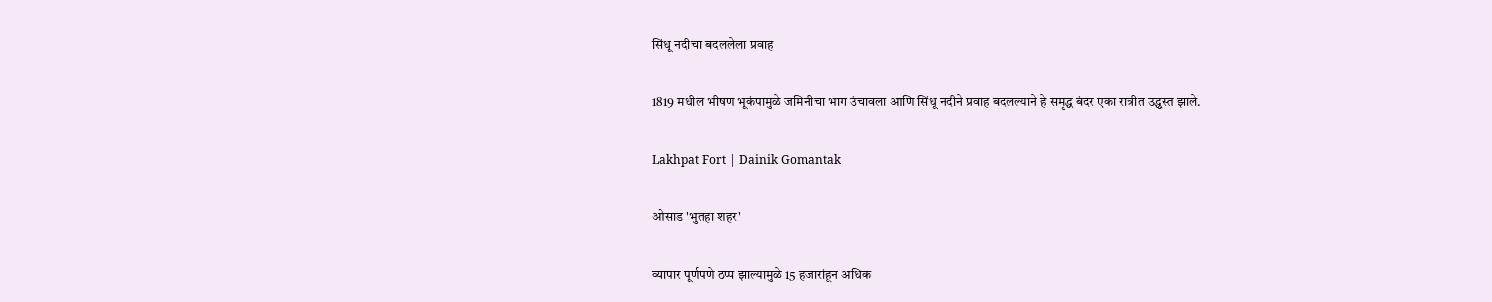सिंधू नदीचा बदललेला प्रवाह

1819 मधील भीषण भूकंपामुळे जमिनीचा भाग उंचावला आणि सिंधू नदीने प्रवाह बदलल्याने हे समृद्ध बंदर एका रात्रीत उद्ध्वस्त झाले.

Lakhpat Fort | Dainik Gomantak

ओसाड 'भुतहा शहर'

व्यापार पूर्णपणे ठप्प झाल्यामुळे 15 हजारांहून अधिक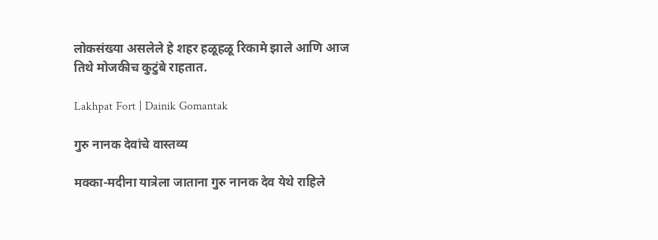लोकसंख्या असलेले हे शहर हळूहळू रिकामे झाले आणि आज तिथे मोजकीच कुटुंबे राहतात.

Lakhpat Fort | Dainik Gomantak

गुरु नानक देवांचे वास्तव्य

मक्का-मदीना यात्रेला जाताना गुरु नानक देव येथे राहिले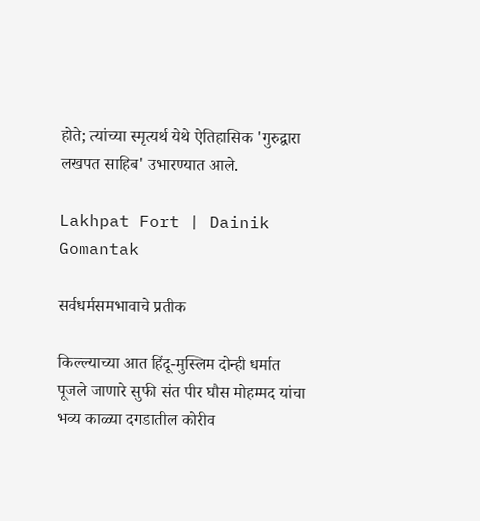होते; त्यांच्या स्मृत्यर्थ येथे ऐतिहासिक 'गुरुद्वारा लखपत साहिब' उभारण्यात आले.

Lakhpat Fort | Dainik Gomantak

सर्वधर्मसमभावाचे प्रतीक

किल्ल्याच्या आत हिंदू-मुस्लिम दोन्ही धर्मात पूजले जाणारे सुफी संत पीर घौस मोहम्मद यांचा भव्य काळ्या दगडातील कोरीव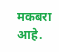मकबरा आहे.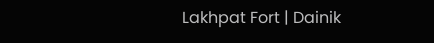Lakhpat Fort | Dainik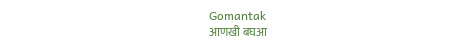Gomantak
आणखी बघआ